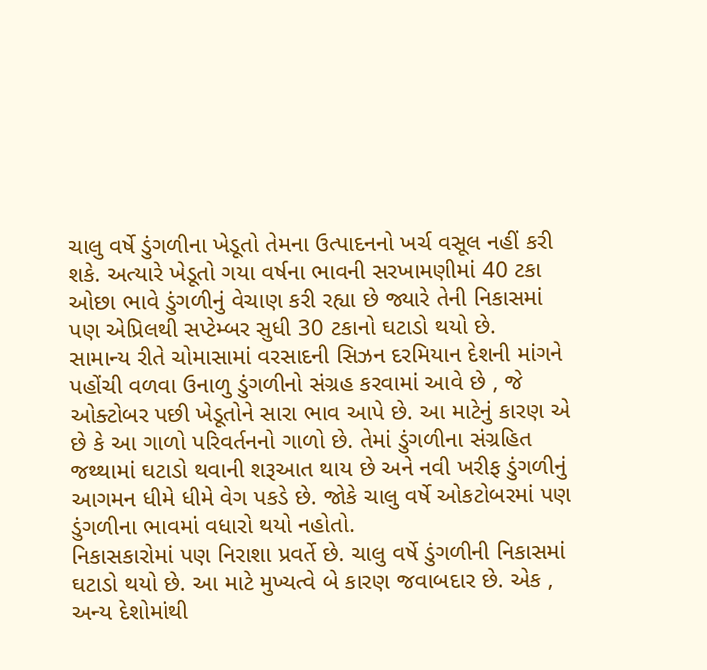ચાલુ વર્ષે ડુંગળીના ખેડૂતો તેમના ઉત્પાદનનો ખર્ચ વસૂલ નહીં કરી શકે. અત્યારે ખેડૂતો ગયા વર્ષના ભાવની સરખામણીમાં 40 ટકા ઓછા ભાવે ડુંગળીનું વેચાણ કરી રહ્યા છે જ્યારે તેની નિકાસમાં પણ એપ્રિલથી સપ્ટેમ્બર સુધી 30 ટકાનો ઘટાડો થયો છે.
સામાન્ય રીતે ચોમાસામાં વરસાદની સિઝન દરમિયાન દેશની માંગને પહોંચી વળવા ઉનાળુ ડુંગળીનો સંગ્રહ કરવામાં આવે છે , જે ઓક્ટોબર પછી ખેડૂતોને સારા ભાવ આપે છે. આ માટેનું કારણ એ છે કે આ ગાળો પરિવર્તનનો ગાળો છે. તેમાં ડુંગળીના સંગ્રહિત જથ્થામાં ઘટાડો થવાની શરૂઆત થાય છે અને નવી ખરીફ ડુંગળીનું આગમન ધીમે ધીમે વેગ પકડે છે. જોકે ચાલુ વર્ષે ઓકટોબરમાં પણ ડુંગળીના ભાવમાં વધારો થયો નહોતો.
નિકાસકારોમાં પણ નિરાશા પ્રવર્તે છે. ચાલુ વર્ષે ડુંગળીની નિકાસમાં ઘટાડો થયો છે. આ માટે મુખ્યત્વે બે કારણ જવાબદાર છે. એક , અન્ય દેશોમાંથી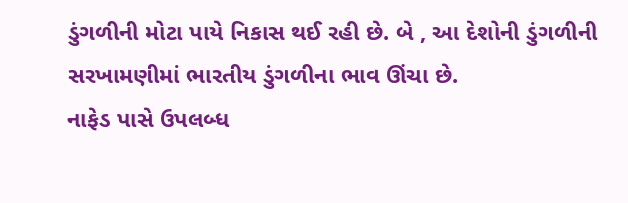ડુંગળીની મોટા પાયે નિકાસ થઈ રહી છે. બે , આ દેશોની ડુંગળીની સરખામણીમાં ભારતીય ડુંગળીના ભાવ ઊંચા છે.
નાફેડ પાસે ઉપલબ્ધ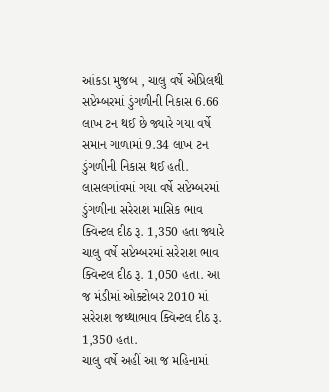આંકડા મુજબ , ચાલુ વર્ષે એપ્રિલથી સપ્ટેમ્બરમાં ડુંગળીની નિકાસ 6.66 લાખ ટન થઈ છે જ્યારે ગયા વર્ષે સમાન ગાળામાં 9.34 લાખ ટન ડુંગળીની નિકાસ થઈ હતી.
લાસલગાંવમાં ગયા વર્ષે સપ્ટેમ્બરમાં ડુંગળીના સરેરાશ માસિક ભાવ ક્વિન્ટલ દીઠ રૂ. 1,350 હતા જ્યારે ચાલુ વર્ષે સપ્ટેમ્બરમાં સરેરાશ ભાવ ક્વિન્ટલ દીઠ રૂ. 1,050 હતા. આ જ મંડીમાં ઓક્ટોબર 2010 માં સરેરાશ જથ્થાભાવ ક્વિન્ટલ દીઠ રૂ. 1,350 હતા.
ચાલુ વર્ષે અહીં આ જ મહિનામાં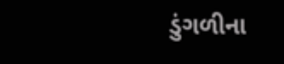ડુંગળીના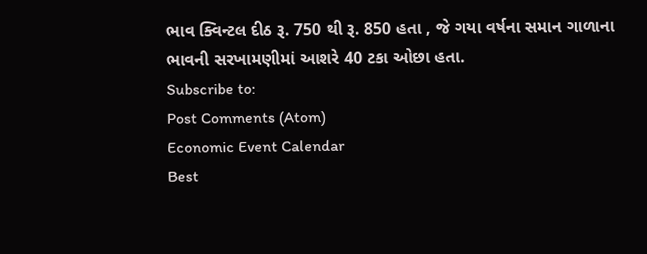ભાવ ક્વિન્ટલ દીઠ રૂ. 750 થી રૂ. 850 હતા , જે ગયા વર્ષના સમાન ગાળાના ભાવની સરખામણીમાં આશરે 40 ટકા ઓછા હતા.
Subscribe to:
Post Comments (Atom)
Economic Event Calendar
Best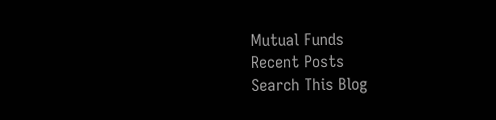Mutual Funds
Recent Posts
Search This Blog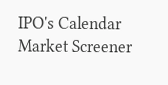IPO's Calendar
Market Screener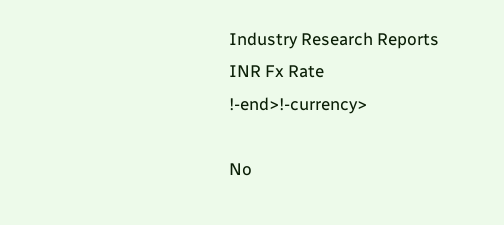Industry Research Reports
INR Fx Rate
!-end>!-currency>

No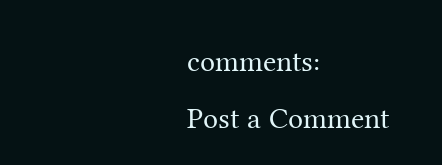comments:
Post a Comment